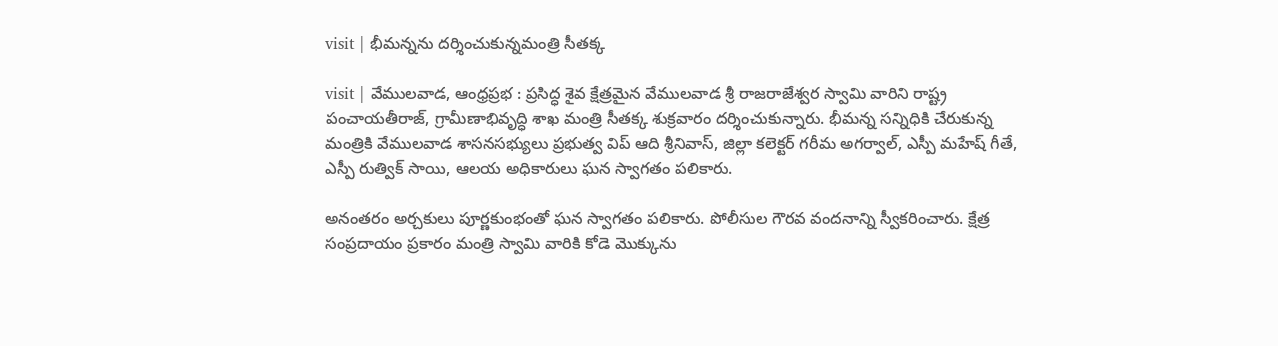visit | భీమన్నను దర్శించుకున్నమంత్రి సీతక్క

visit | వేములవాడ, ఆంధ్రప్రభ : ప్రసిద్ధ శైవ క్షేత్రమైన వేములవాడ శ్రీ రాజరాజేశ్వర స్వామి వారిని రాష్ట్ర పంచాయతీరాజ్, గ్రామీణాభివృద్ధి శాఖ మంత్రి సీతక్క శుక్రవారం దర్శించుకున్నారు. భీమన్న సన్నిధికి చేరుకున్న మంత్రికి వేములవాడ శాసనసభ్యులు ప్రభుత్వ విప్ ఆది శ్రీనివాస్, జిల్లా కలెక్టర్ గరీమ అగర్వాల్, ఎస్పీ మహేష్ గీతే, ఎస్పీ రుత్విక్ సాయి, ఆలయ అధికారులు ఘన స్వాగతం పలికారు.

అనంతరం అర్చకులు పూర్ణకుంభంతో ఘన స్వాగతం పలికారు. పోలీసుల గౌరవ వందనాన్ని స్వీకరించారు. క్షేత్ర సంప్రదాయం ప్రకారం మంత్రి స్వామి వారికి కోడె మొక్కును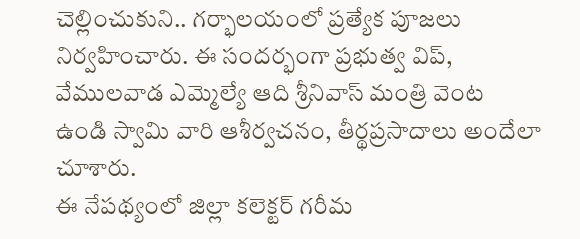చెల్లించుకుని.. గర్భాలయంలో ప్రత్యేక పూజలు నిర్వహించారు. ఈ సందర్భంగా ప్రభుత్వ విప్, వేములవాడ ఎమ్మెల్యే ఆది శ్రీనివాస్ మంత్రి వెంట ఉండి స్వామి వారి ఆశీర్వచనం, తీర్థప్రసాదాలు అందేలా చూశారు.
ఈ నేపథ్యంలో జిల్లా కలెక్టర్ గరీమ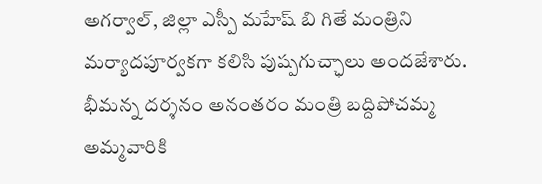అగర్వాల్, జిల్లా ఎస్పీ మహేష్ బి గితే మంత్రిని మర్యాదపూర్వకగా కలిసి పుష్పగుచ్ఛాలు అందజేశారు. భీమన్న దర్శనం అనంతరం మంత్రి బద్దిపోచమ్మ అమ్మవారికి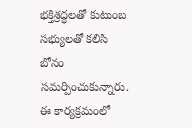భక్తిశ్రద్ధలతో కుటుంబ సభ్యులతో కలిసి బోనం సమర్పించుకున్నారు. ఈ కార్యక్రమంలో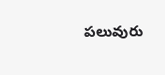పలువురు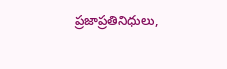ప్రజాప్రతినిధులు,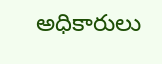అధికారులు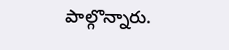పాల్గొన్నారు.